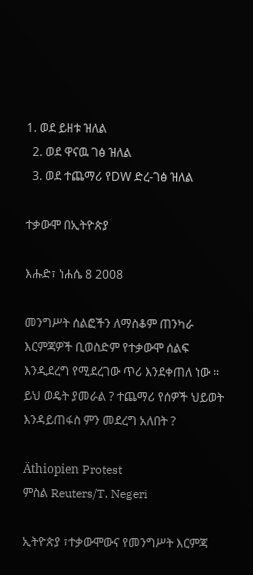1. ወደ ይዘቱ ዝለል
  2. ወደ ዋናዉ ገፅ ዝለል
  3. ወደ ተጨማሪ የDW ድረ-ገፅ ዝለል

ተቃውሞ በኢትዮጵያ

እሑድ፣ ነሐሴ 8 2008

መንግሥት ሰልፎችን ለማስቆም ጠንካራ እርምጃዎች ቢወስድም የተቃውሞ ሰልፍ እንዲደረግ የሚደረገው ጥሪ እንደቀጠለ ነው ። ይህ ወዴት ያመራል ? ተጨማሪ የሰዎች ህይወት እንዳይጠፋስ ምን መደረግ አለበት ?

Äthiopien Protest
ምስል Reuters/T. Negeri

ኢትዮጵያ ፣ተቃውሞውና የመንግሥት እርምጃ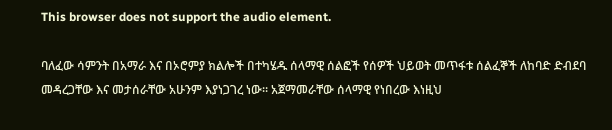This browser does not support the audio element.

ባለፈው ሳምንት በአማራ እና በኦሮምያ ክልሎች በተካሄዱ ሰላማዊ ሰልፎች የሰዎች ህይወት መጥፋቱ ሰልፈኞች ለከባድ ድብደባ መዳረጋቸው እና መታሰራቸው አሁንም እያነጋገረ ነው። አጀማመራቸው ሰላማዊ የነበረው እነዚህ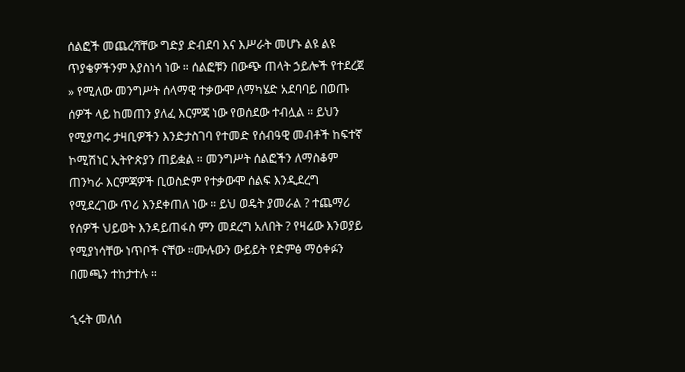ሰልፎች መጨረሻቸው ግድያ ድብደባ እና እሥራት መሆኑ ልዩ ልዩ ጥያቄዎችንም እያስነሳ ነው ። ሰልፎቹን በውጭ ጠላት ኃይሎች የተደረጀ » የሚለው መንግሥት ሰላማዊ ተቃውሞ ለማካሄድ አደባባይ በወጡ ሰዎች ላይ ከመጠን ያለፈ እርምጃ ነው የወሰደው ተብሏል ። ይህን የሚያጣሩ ታዛቢዎችን እንድታስገባ የተመድ የሰብዓዊ መብቶች ከፍተኛ ኮሚሽነር ኢትዮጵያን ጠይቋል ። መንግሥት ሰልፎችን ለማስቆም ጠንካራ እርምጃዎች ቢወስድም የተቃውሞ ሰልፍ እንዲደረግ የሚደረገው ጥሪ እንደቀጠለ ነው ። ይህ ወዴት ያመራል ? ተጨማሪ የሰዎች ህይወት እንዳይጠፋስ ምን መደረግ አለበት ? የዛሬው እንወያይ የሚያነሳቸው ነጥቦች ናቸው ።ሙሉውን ውይይት የድምፅ ማዕቀፉን በመጫን ተከታተሉ ።

ኂሩት መለሰ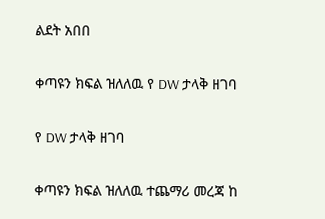ልደት አበበ

ቀጣዩን ክፍል ዝለለዉ የ DW ታላቅ ዘገባ

የ DW ታላቅ ዘገባ

ቀጣዩን ክፍል ዝለለዉ ተጨማሪ መረጃ ከ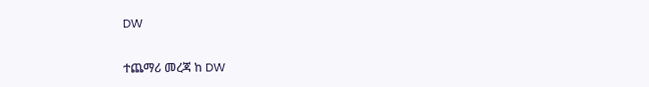DW

ተጨማሪ መረጃ ከ DW